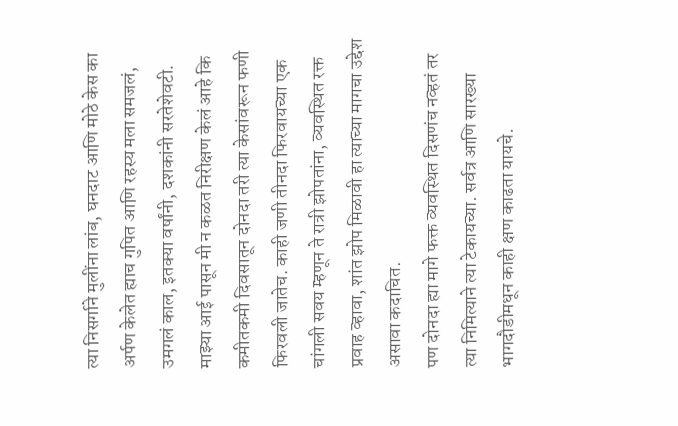त्या निसर्गाने मुलींना लांब, घनदाट आणि मोठे केस का अर्पण केलेत ह्याच गुपित आणि रहस्य मला समजलं, उमगलं काल, इतक्या वर्षांनी, दशकांनी सरतेशेवटी. माझ्या आई पासून मी न कळत निरीक्षण केलं आहे कि कमीतकमी दिवसातून दोनदा तरी त्या केसांवरून फणी फिरवली जातेच. काही जणी तीनदा फिरवायच्या एक चांगली सवय म्हणून ते रात्री झोपतांना, व्यवस्थित रक्त प्रवाह व्हावा, शांत झोप मिळावी हा त्याच्या मागचा उद्देश असावा कदाचित.
पण दोनदा ह्या मागे फक्त व्यवस्थित दिसणंच नव्हतं तर त्या निमित्याने त्या टेकायच्या. सर्वत्र आणि सारख्या भागदौडीमधून काही क्षण काढता यायचे.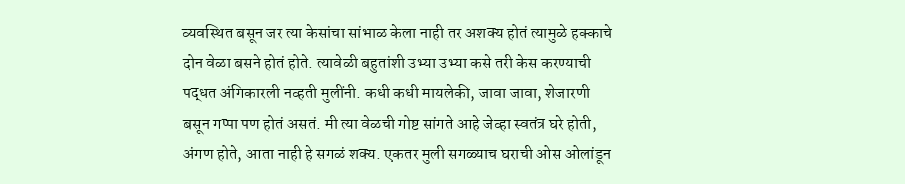व्यवस्थित बसून जर त्या केसांचा सांभाळ केला नाही तर अशक्य होतं त्यामुळे हक्काचे दोन वेळा बसने होतं होते. त्यावेळी बहुतांशी उभ्या उभ्या कसे तरी केस करण्याची पद्धत अंगिकारली नव्हती मुलींनी. कधी कधी मायलेकी, जावा जावा, शेजारणी बसून गप्पा पण होतं असतं. मी त्या वेळची गोष्ट सांगते आहे जेव्हा स्वतंत्र घरे होती, अंगण होते, आता नाही हे सगळं शक्य. एकतर मुली सगळ्याच घराची ओस ओलांडून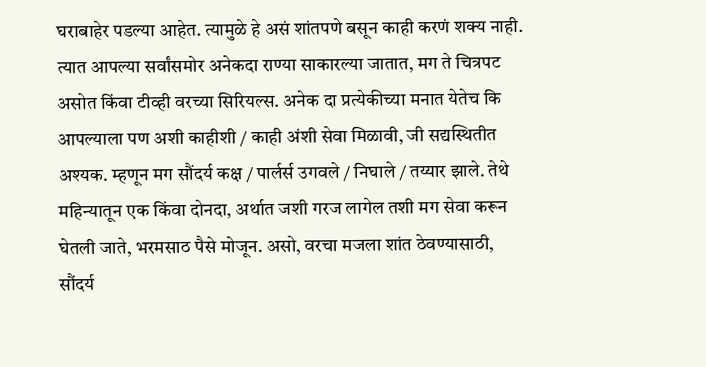घराबाहेर पडल्या आहेत. त्यामुळे हे असं शांतपणे बसून काही करणं शक्य नाही. त्यात आपल्या सर्वांसमोर अनेकदा राण्या साकारल्या जातात, मग ते चित्रपट असोत किंवा टीव्ही वरच्या सिरियल्स. अनेक दा प्रत्येकीच्या मनात येतेच कि आपल्याला पण अशी काहीशी / काही अंशी सेवा मिळावी, जी सद्यस्थितीत अश्यक. म्हणून मग सौंदर्य कक्ष / पार्लर्स उगवले / निघाले / तय्यार झाले. तेथे महिन्यातून एक किंवा दोनदा, अर्थात जशी गरज लागेल तशी मग सेवा करून घेतली जाते, भरमसाठ पैसे मोजून. असो, वरचा मजला शांत ठेवण्यासाठी, सौंदर्य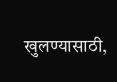खुलण्यासाठी,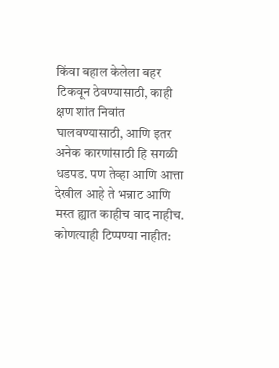किंवा बहाल केलेला बहर टिकवून ठेवण्यासाठी, काही क्षण शांत निवांत घालवण्यासाठी, आणि इतर अनेक कारणांसाठी हि सगळी धडपड. पण तेव्हा आणि आत्ता देखील आहे ते भन्नाट आणि मस्त ह्यात काहीच वाद नाहीच.
कोणत्याही टिप्पण्या नाहीत: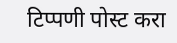टिप्पणी पोस्ट करा